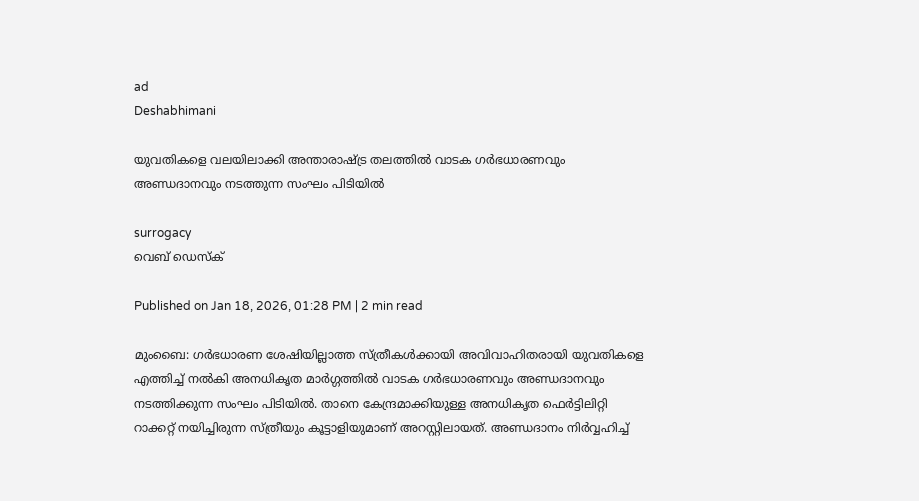ad
Deshabhimani

യുവതികളെ വലയിലാക്കി അന്താരാഷ്ട്ര തലത്തിൽ വാടക ഗര്‍ഭധാരണവും അണ്ഡദാനവും നടത്തുന്ന സംഘം പിടിയിൽ

surrogacy
വെബ് ഡെസ്ക്

Published on Jan 18, 2026, 01:28 PM | 2 min read

മുംബൈ: ഗര്‍ഭധാരണ ശേഷിയില്ലാത്ത സ്ത്രീകൾക്കായി അവിവാഹിതരായി യുവതികളെ എത്തിച്ച് നൽകി അനധികൃത മാര്‍ഗ്ഗത്തിൽ വാടക ഗര്‍ഭധാരണവും അണ്ഡദാനവും നടത്തിക്കുന്ന സംഘം പിടിയിൽ. താനെ കേന്ദ്രമാക്കിയുള്ള അനധികൃത ഫെര്‍ട്ടിലിറ്റി റാക്കറ്റ് നയിച്ചിരുന്ന സ്ത്രീയും കൂട്ടാളിയുമാണ് അറസ്റ്റിലായത്. അണ്ഡദാനം നിര്‍വ്വഹിച്ച്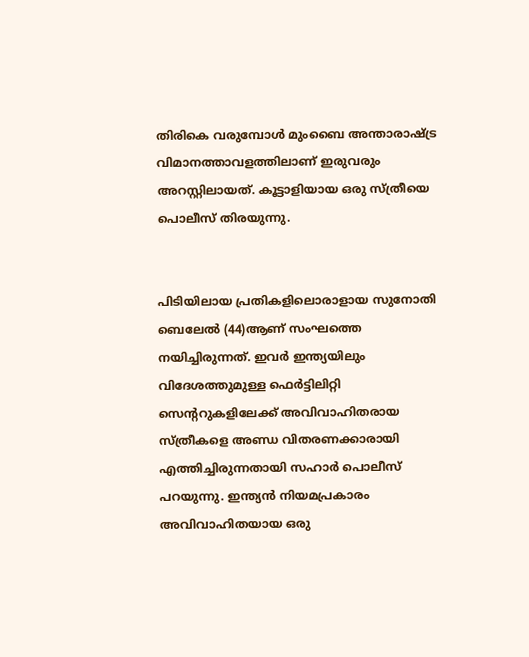തിരികെ വരുമ്പോൾ മുംബൈ അന്താരാഷ്ട്ര വിമാനത്താവളത്തിലാണ് ഇരുവരും അറസ്റ്റിലായത്. കൂട്ടാളിയായ ഒരു സ്ത്രീയെ പൊലീസ് തിരയുന്നു.


പിടിയിലായ പ്രതികളിലൊരാളായ സുനോതി ബെലേൽ (44)ആണ് സംഘത്തെ നയിച്ചിരുന്നത്. ഇവര്‍ ഇന്ത്യയിലും വിദേശത്തുമുള്ള ഫെർട്ടിലിറ്റി സെന്ററുകളിലേക്ക് അവിവാഹിതരായ സ്ത്രീകളെ അണ്ഡ വിതരണക്കാരായി എത്തിച്ചിരുന്നതായി സഹാർ പൊലീസ് പറയുന്നു. ഇന്ത്യൻ നിയമപ്രകാരം അവിവാഹിതയായ ഒരു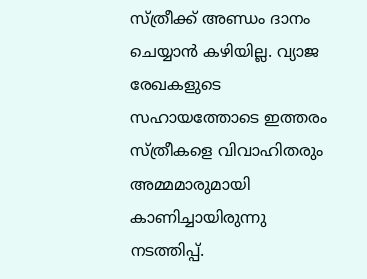സ്ത്രീക്ക് അണ്ഡം ദാനം ചെയ്യാൻ കഴിയില്ല. വ്യാജ രേഖകളുടെ സഹായത്തോടെ ഇത്തരം സ്ത്രീകളെ വിവാഹിതരും അമ്മമാരുമായി കാണിച്ചായിരുന്നു നടത്തിപ്പ്.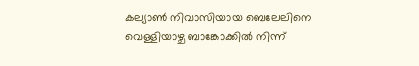കല്യാൺ നിവാസിയായ ബെലേലിനെ വെള്ളിയാഴ്ച ബാങ്കോക്കിൽ നിന്ന്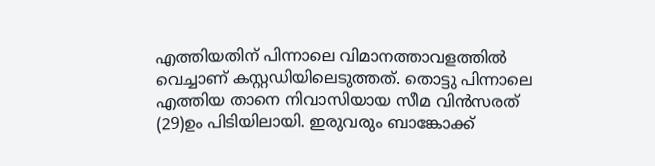എത്തിയതിന് പിന്നാലെ വിമാനത്താവളത്തിൽ വെച്ചാണ് കസ്റ്റഡിയിലെടുത്തത്. തൊട്ടു പിന്നാലെ എത്തിയ താനെ നിവാസിയായ സീമ വിൻസരത് (29)ഉം പിടിയിലായി. ഇരുവരും ബാങ്കോക്ക്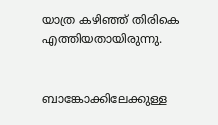യാത്ര കഴിഞ്ഞ് തിരികെ എത്തിയതായിരുന്നു.


ബാങ്കോക്കിലേക്കുള്ള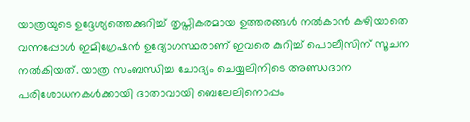യാത്രയുടെ ഉദ്ദേശ്യത്തെക്കുറിച്ച് തൃപ്തികരമായ ഉത്തരങ്ങൾ നൽകാൻ കഴിയാതെ വന്നപ്പോൾ ഇമിഗ്രേഷൻ ഉദ്യോഗസ്ഥരാണ് ഇവരെ കുറിച്ച് പൊലീസിന് സൂചന നൽകിയത്. യാത്ര സംബന്ധിച്ച ചോദ്യം ചെയ്യലിനിടെ അണ്ഡദാന പരിശോധനകൾക്കായി ദാതാവായി ബെലേലിനൊപ്പം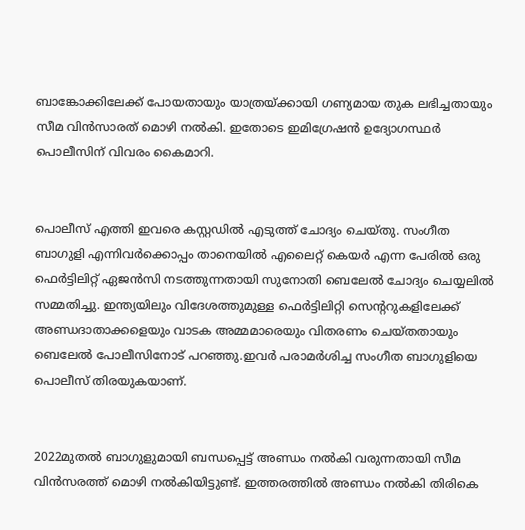ബാങ്കോക്കിലേക്ക് പോയതായും യാത്രയ്ക്കായി ഗണ്യമായ തുക ലഭിച്ചതായും സീമ വിൻസാരത് മൊഴി നൽകി. ഇതോടെ ഇമിഗ്രേഷൻ ഉദ്യോഗസ്ഥ‍ര്‍ പൊലീസിന് വിവരം കൈമാറി.


പൊലീസ് എത്തി ഇവരെ കസ്റ്റഡിൽ എടുത്ത് ചോദ്യം ചെയ്തു. സംഗീത ബാഗുളി എന്നിവര്‍ക്കൊപ്പം താനെയിൽ എലൈറ്റ് കെയർ എന്ന പേരിൽ ഒരു ഫെര്‍ട്ടിലിറ്റ് ഏജൻസി നടത്തുന്നതായി സുനോതി ബെലേൽ ചോദ്യം ചെയ്യലിൽ സമ്മതിച്ചു. ഇന്ത്യയിലും വിദേശത്തുമുള്ള ഫെർട്ടിലിറ്റി സെന്ററുകളിലേക്ക് അണ്ഡദാതാക്കളെയും വാടക അമ്മമാരെയും വിതരണം ചെയ്തതായും ബെലേൽ പോലീസിനോട് പറഞ്ഞു.ഇവര്‍ പരാമര്‍ശിച്ച സംഗീത ബാഗുളിയെ പൊലീസ് തിരയുകയാണ്.


2022മുതൽ ബാഗുളുമായി ബന്ധപ്പെട്ട് അണ്ഡം നൽകി വരുന്നതായി സീമ വിൻസരത്ത് മൊഴി നൽകിയിട്ടുണ്ട്. ഇത്തരത്തിൽ അണ്ഡം നൽകി തിരികെ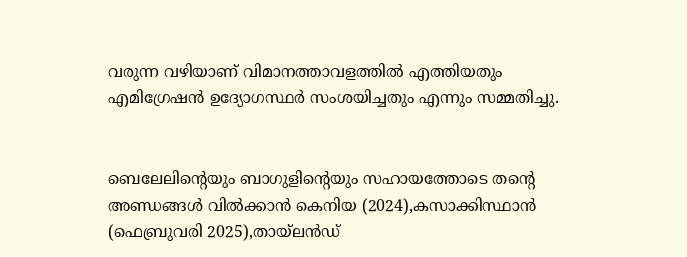വരുന്ന വഴിയാണ് വിമാനത്താവളത്തിൽ എത്തിയതും എമിഗ്രേഷൻ ഉദ്യോഗസ്ഥര്‍ സംശയിച്ചതും എന്നും സമ്മതിച്ചു.


ബെലേലിന്റെയും ബാഗുളിന്റെയും സഹായത്തോടെ തന്റെ അണ്ഡങ്ങൾ വിൽക്കാൻ കെനിയ (2024),കസാക്കിസ്ഥാൻ (ഫെബ്രുവരി 2025),തായ്‌ലൻഡ്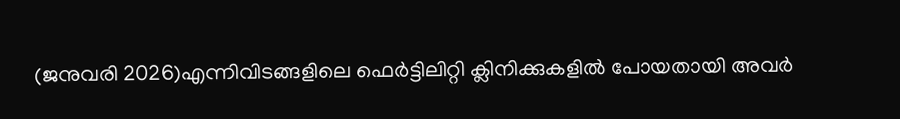(ജനുവരി 2026)എന്നിവിടങ്ങളിലെ ഫെർട്ടിലിറ്റി ക്ലിനിക്കുകളിൽ പോയതായി അവർ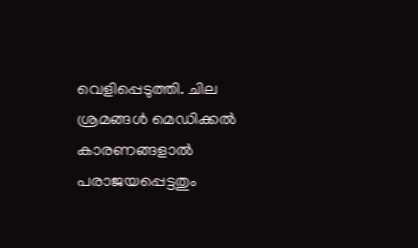വെളിപ്പെടുത്തി. ചില ശ്രമങ്ങൾ മെഡിക്കൽ കാരണങ്ങളാൽ പരാജയപ്പെട്ടതും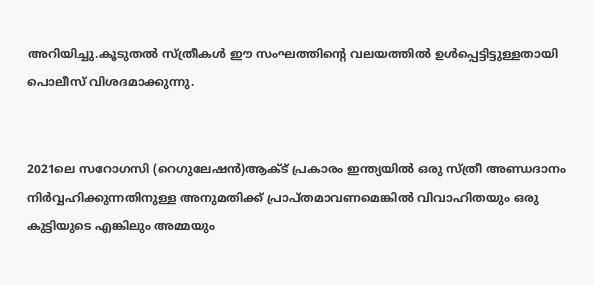അറിയിച്ചു.കൂടുതൽ സ്ത്രീകൾ ഈ സംഘത്തിന്റെ വലയത്തിൽ ഉൾപ്പെട്ടിട്ടുള്ളതായി പൊലീസ് വിശദമാക്കുന്നു.


2021ലെ സറോഗസി (റെഗുലേഷൻ)ആക്ട് പ്രകാരം ഇന്ത്യയിൽ ഒരു സ്ത്രീ അണ്ഡദാനം നിര്‍വ്വഹിക്കുന്നതിനുള്ള അനുമതിക്ക് പ്രാപ്തമാവണമെങ്കിൽ വിവാഹിതയും ഒരു കുട്ടിയുടെ എങ്കിലും അമ്മയും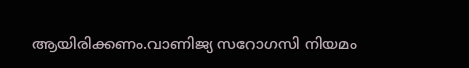ആയിരിക്കണം.വാണിജ്യ സറോഗസി നിയമം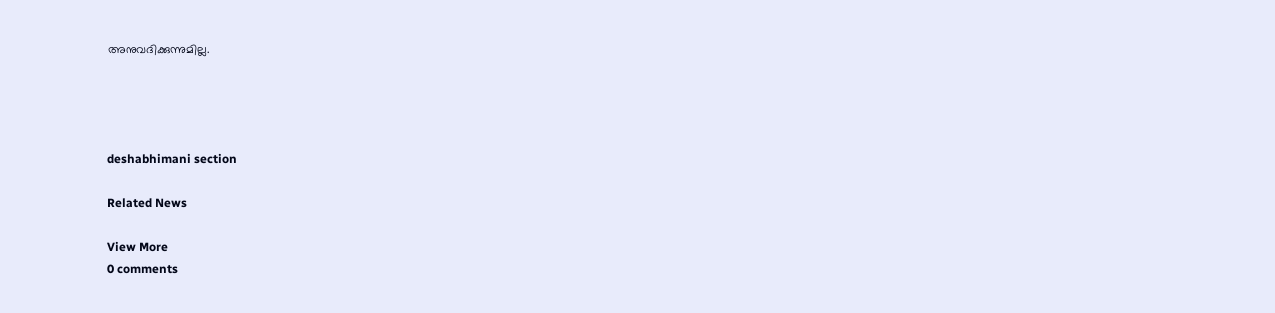അനുവദിക്കുന്നുമില്ല.




deshabhimani section

Related News

View More
0 comments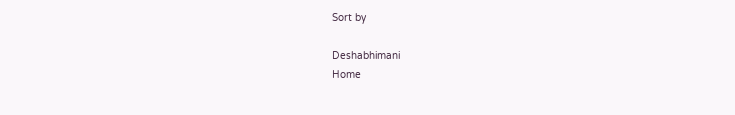Sort by

Deshabhimani
Home